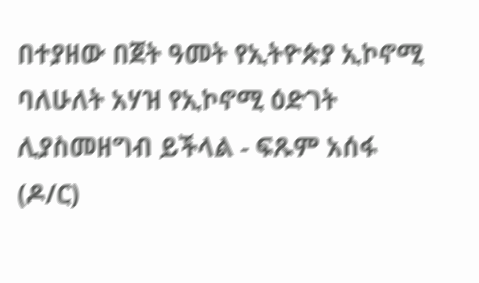በተያዘው በጀት ዓመት የኢትዮጵያ ኢኮኖሚ ባለሁለት አሃዝ የኢኮኖሚ ዕድገት ሊያስመዘግብ ይችላል - ፍጹም አሰፋ (ዶ/ር)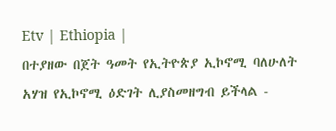Etv | Ethiopia |
በተያዘው በጀት ዓመት የኢትዮጵያ ኢኮኖሚ ባለሁለት አሃዝ የኢኮኖሚ ዕድገት ሊያስመዘግብ ይችላል -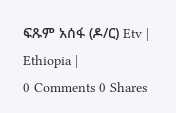ፍጹም አሰፋ (ዶ/ር) Etv | Ethiopia |
0 Comments 0 Shares